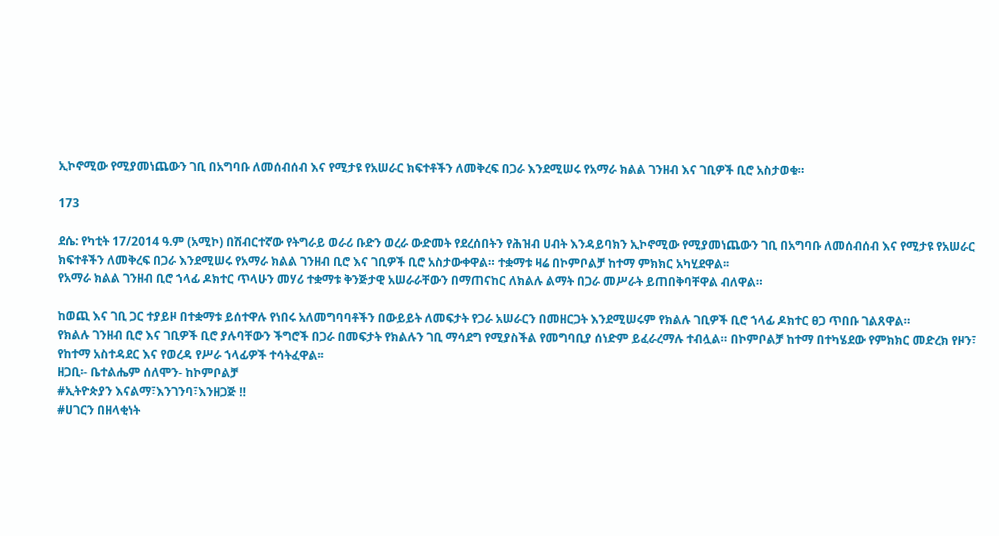ኢኮኖሚው የሚያመነጨውን ገቢ በአግባቡ ለመሰብሰብ እና የሚታዩ የአሠራር ክፍተቶችን ለመቅረፍ በጋራ እንደሚሠሩ የአማራ ክልል ገንዘብ እና ገቢዎች ቢሮ አስታወቁ።

173

ደሴ: የካቲት 17/2014 ዓ.ም (አሚኮ) በሽብርተኛው የትግራይ ወራሪ ቡድን ወረራ ውድመት የደረሰበትን የሕዝብ ሀብት እንዳይባክን ኢኮኖሚው የሚያመነጨውን ገቢ በአግባቡ ለመሰብሰብ እና የሚታዩ የአሠራር ክፍተቶችን ለመቅረፍ በጋራ እንደሚሠሩ የአማራ ክልል ገንዘብ ቢሮ እና ገቢዎች ቢሮ አስታውቀዋል። ተቋማቱ ዛሬ በኮምቦልቻ ከተማ ምክክር አካሂደዋል፡፡
የአማራ ክልል ገንዘብ ቢሮ ኀላፊ ዶክተር ጥላሁን መሃሪ ተቋማቱ ቅንጅታዊ አሠራራቸውን በማጠናከር ለክልሉ ልማት በጋራ መሥራት ይጠበቅባቸዋል ብለዋል።

ከወጪ እና ገቢ ጋር ተያይዞ በተቋማቱ ይሰተዋሉ የነበሩ አለመግባባቶችን በውይይት ለመፍታት የጋራ አሠራርን በመዘርጋት እንደሚሠሩም የክልሉ ገቢዎች ቢሮ ኀላፊ ዶክተር ፀጋ ጥበቡ ገልጸዋል።
የክልሉ ገንዘብ ቢሮ እና ገቢዎች ቢሮ ያሉባቸውን ችግሮች በጋራ በመፍታት የክልሉን ገቢ ማሳደግ የሚያስችል የመግባቢያ ሰነድም ይፈራረማሉ ተብሏል። በኮምቦልቻ ከተማ በተካሄደው የምክክር መድረክ የዞን፣ የከተማ አስተዳደር እና የወረዳ የሥራ ኀላፊዎች ተሳትፈዋል፡፡
ዘጋቢ፡- ቤተልሔም ሰለሞን- ከኮምቦልቻ
#ኢትዮጵያን እናልማ፣እንገንባ፣እንዘጋጅ ‼
#ሀገርን በዘላቂነት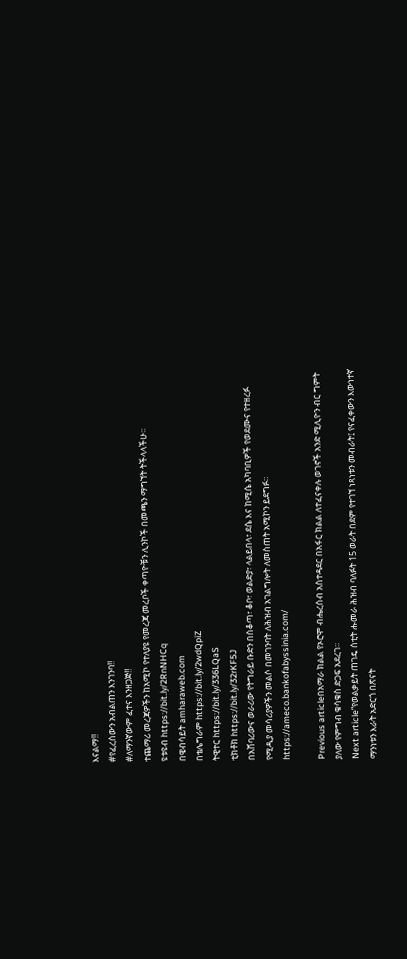እናልማ‼
#የፈረሰውን አብልጠን እንገንባ‼
#ለማንኛውም ፈተና እንዘጋጅ‼
ተጨማሪ መረጃዎችን ከአሚኮ የተለያዩ የመረጃ መረቦች ቀጣዮቹን ሊንኮች በመጫን ማግኘት ትችላላችሁ፡፡
ዩቱዩብ https://bit.ly/2RnNHCq
በዌብሳይት amharaweb.com
በቴሌግራም https://bit.ly/2wdQpiZ
ትዊተር https://bit.ly/336LQaS
ቲክቶክ https://bit.ly/32rKF5J
በአሸባሪውና ወራሪው የትግራይ ቡድን በሰቆጣ፣ ቆቦ፣ ወልድያ፣ ላልይበላ፣ ደሴ እና ከሚሴ አካባቢዎች የወደሙና የተዘረፉ የሚዲያ መሳሪያዎችን መልሶ በመገንባት ለሕዝብ አገልግሎት ለመስጠት አሚኮን ይደግፉ።
https://ameco.bankofabyssinia.com/

Previous articleበአማራ ክልል የኦሮሞ ብሔረሰብ አስተዳደር በአፋር ክልል ለተፈናቀሉ ወገኖች አንድ ሚሊዮን ብር ግምት ያለው የምግብ ቁሳቁስ ድጋፍ አደረገ።
Next article“የወልቃይት ጠገዴ ሰቲት ሑመራ ሕዝብ ባለፉት 15 ወራት በደም የተገኘ ነጻነቱን መብራት፤ የናፈቀውን እውነተኛ ማንነቱን እራት አድርጎ በጽናት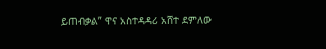ይጠብቃል” ዋና አስተዳዳሪ አሸተ ደምለው